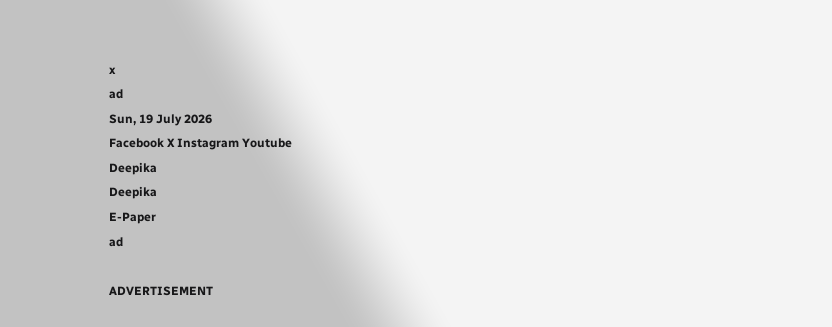x
ad
Sun, 19 July 2026
Facebook X Instagram Youtube
Deepika
Deepika
E-Paper
ad

ADVERTISEMENT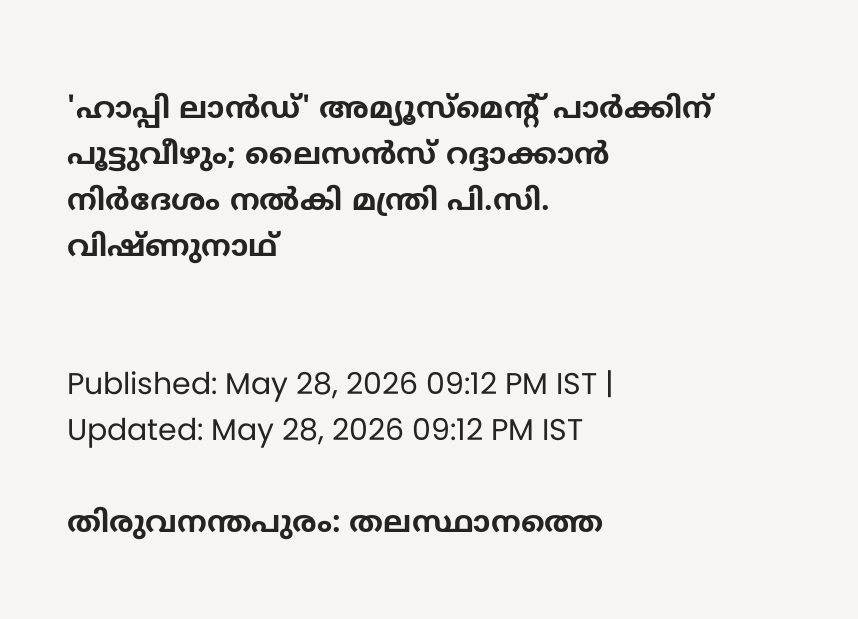'ഹാപ്പി ലാൻഡ്' അമ്യൂസ്‌മെന്‍റ് പാർക്കിന് പൂട്ടുവീഴും; ലൈസൻസ് റദ്ദാക്കാൻ നിർദേശം നൽകി മന്ത്രി പി.സി. വിഷ്ണുനാഥ്


Published: May 28, 2026 09:12 PM IST | Updated: May 28, 2026 09:12 PM IST

തിരുവനന്തപുരം: തലസ്ഥാനത്തെ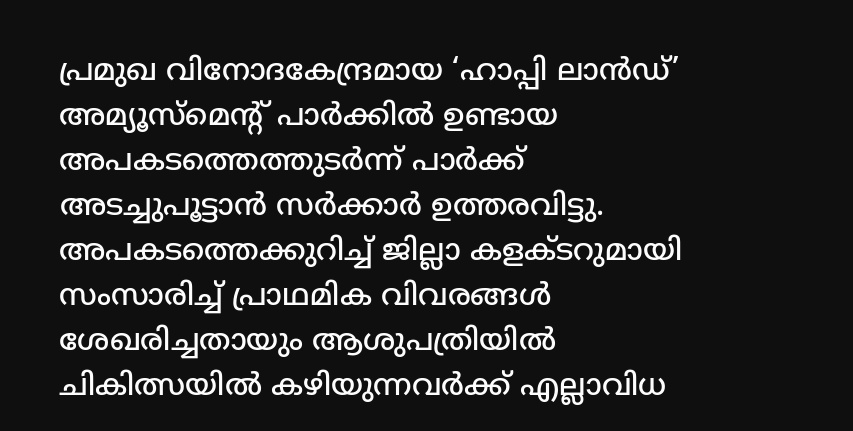പ്രമുഖ വിനോദകേന്ദ്രമായ ‘ഹാപ്പി ലാൻഡ്’ അമ്യൂസ്‌മെന്‍റ് പാർക്കിൽ ഉണ്ടായ അപകടത്തെത്തുടർന്ന് പാർക്ക് അടച്ചുപൂട്ടാൻ സർക്കാർ ഉത്തരവിട്ടു. അപകടത്തെക്കുറിച്ച് ജില്ലാ കളക്ടറുമായി സംസാരിച്ച് പ്രാഥമിക വിവരങ്ങൾ ശേഖരിച്ചതായും ആശുപത്രിയിൽ ചികിത്സയിൽ കഴിയുന്നവർക്ക് എല്ലാവിധ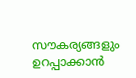സൗകര്യങ്ങളും ഉറപ്പാക്കാൻ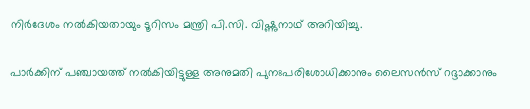നിർദേശം നൽകിയതായും ടൂറിസം മന്ത്രി പി.സി. വിഷ്ണുനാഥ് അറിയിച്ചു.

പാർക്കിന് പഞ്ചായത്ത് നൽകിയിട്ടുള്ള അനുമതി പുനഃപരിശോധിക്കാനും ലൈസൻസ് റദ്ദാക്കാനും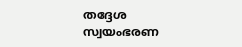തദ്ദേശ സ്വയംഭരണ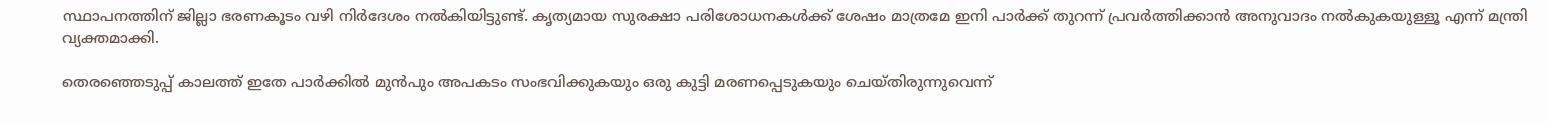സ്ഥാപനത്തിന് ജില്ലാ ഭരണകൂടം വഴി നിർദേശം നൽകിയിട്ടുണ്ട്. കൃത്യമായ സുരക്ഷാ പരിശോധനകൾക്ക് ശേഷം മാത്രമേ ഇനി പാർക്ക് തുറന്ന് പ്രവർത്തിക്കാൻ അനുവാദം നൽകുകയുള്ളൂ എന്ന് മന്ത്രി വ്യക്തമാക്കി.

തെരഞ്ഞെടുപ്പ് കാലത്ത് ഇതേ പാർക്കിൽ മുൻപും അപകടം സംഭവിക്കുകയും ഒരു കുട്ടി മരണപ്പെടുകയും ചെയ്തിരുന്നുവെന്ന്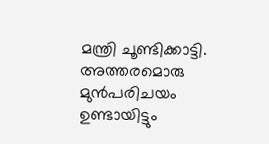മന്ത്രി ചൂണ്ടിക്കാട്ടി. അത്തരമൊരു മുൻപരിചയം ഉണ്ടായിട്ടും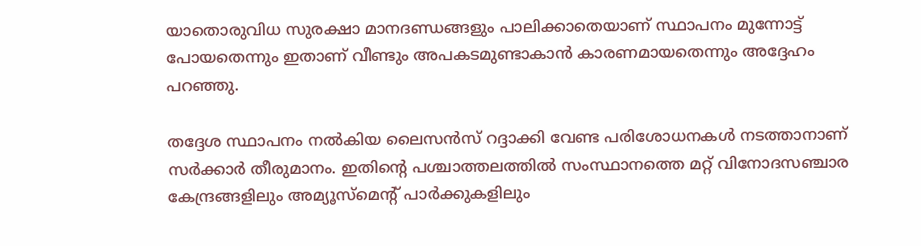യാതൊരുവിധ സുരക്ഷാ മാനദണ്ഡങ്ങളും പാലിക്കാതെയാണ് സ്ഥാപനം മുന്നോട്ട് പോയതെന്നും ഇതാണ് വീണ്ടും അപകടമുണ്ടാകാൻ കാരണമായതെന്നും അദ്ദേഹം പറഞ്ഞു.

തദ്ദേശ സ്ഥാപനം നൽകിയ ലൈസൻസ് റദ്ദാക്കി വേണ്ട പരിശോധനകൾ നടത്താനാണ് സർക്കാർ തീരുമാനം. ഇതിന്റെ പശ്ചാത്തലത്തിൽ സംസ്ഥാനത്തെ മറ്റ് വിനോദസഞ്ചാര കേന്ദ്രങ്ങളിലും അമ്യൂസ്‌മെന്‍റ് പാർക്കുകളിലും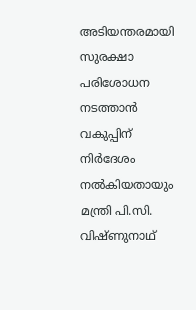അടിയന്തരമായി സുരക്ഷാ പരിശോധന നടത്താൻ വകുപ്പിന് നിർദേശം നൽകിയതായും മന്ത്രി പി.സി. വിഷ്ണുനാഥ്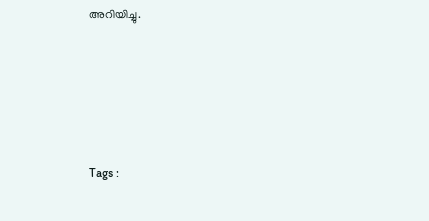അറിയിച്ചു.





Tags :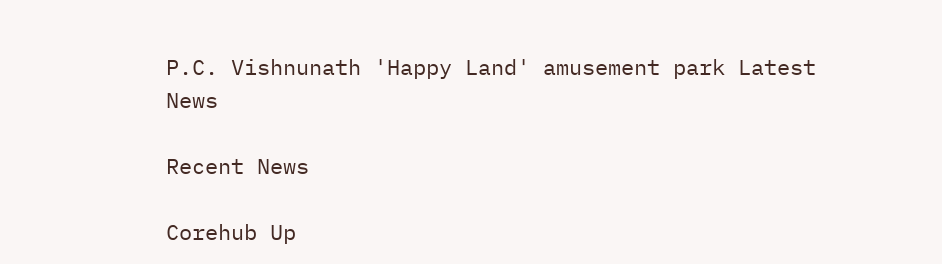P.C. Vishnunath 'Happy Land' amusement park Latest News

Recent News

Corehub Up